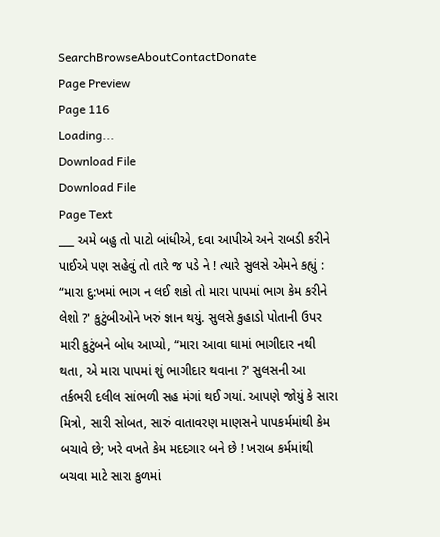SearchBrowseAboutContactDonate
Page Preview
Page 116
Loading...
Download File
Download File
Page Text
___ અમે બહુ તો પાટો બાંધીએ, દવા આપીએ અને રાબડી કરીને પાઈએ પણ સહેવું તો તારે જ પડે ને ! ત્યારે સુલસે એમને કહ્યું : “મારા દુ:ખમાં ભાગ ન લઈ શકો તો મારા પાપમાં ભાગ કેમ કરીને લેશો ?' કુટુંબીઓને ખરું જ્ઞાન થયું. સુલસે કુહાડો પોતાની ઉપર મારી કુટુંબને બોધ આપ્યો, “મારા આવા ઘામાં ભાગીદાર નથી થતા, એ મારા પાપમાં શું ભાગીદાર થવાના ?' સુલસની આ તર્કભરી દલીલ સાંભળી સહ મંગાં થઈ ગયાં. આપણે જોયું કે સારા મિત્રો, સારી સોબત, સારું વાતાવરણ માણસને પાપકર્મમાંથી કેમ બચાવે છે; ખરે વખતે કેમ મદદગાર બને છે ! ખરાબ કર્મમાંથી બચવા માટે સારા કુળમાં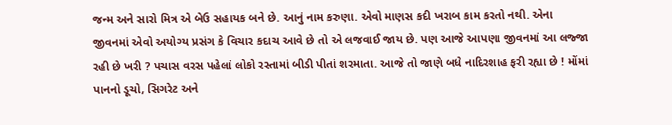જન્મ અને સારો મિત્ર એ બેઉ સહાયક બને છે. આનું નામ કરુણા. એવો માણસ કદી ખરાબ કામ કરતો નથી. એના જીવનમાં એવો અયોગ્ય પ્રસંગ કે વિચાર કદાચ આવે છે તો એ લજવાઈ જાય છે. પણ આજે આપણા જીવનમાં આ લજ્જા રહી છે ખરી ? પચાસ વરસ પહેલાં લોકો રસ્તામાં બીડી પીતાં શરમાતા. આજે તો જાણે બધે નાદિરશાહ ફરી રહ્યા છે ! મોંમાં પાનનો ડૂચો, સિગરેટ અને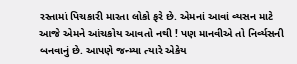રસ્તામાં પિચકારી મારતા લોકો ફરે છે. એમનાં આવાં વ્યસન માટે આજે એમને આંચકોય આવતો નથી ! પણ માનવીએ તો નિર્વ્યસની બનવાનું છે. આપણે જન્મ્યા ત્યારે એકેય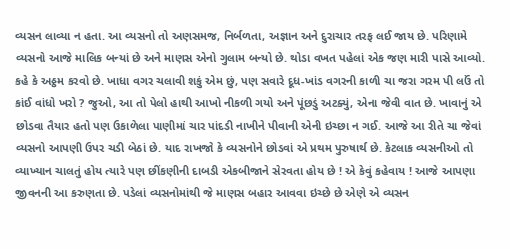વ્યસન લાવ્યા ન હતા. આ વ્યસનો તો અણસમજ, નિર્બળતા, અજ્ઞાન અને દુરાચાર તરફ લઈ જાય છે. પરિણામે વ્યસનો આજે માલિક બન્યાં છે અને માણસ એનો ગુલામ બન્યો છે. થોડા વખત પહેલાં એક જણ મારી પાસે આવ્યો. કહે કે અઠ્ઠમ કરવો છે. ખાધા વગર ચલાવી શકું એમ છું, પણ સવારે દૂધ-ખાંડ વગરની કાળી ચા જરા ગરમ પી લઉં તો કાંઈ વાંધો ખરો ? જુઓ, આ તો પેલો હાથી આખો નીકળી ગયો અને પૂંછડું અટક્યું, એના જેવી વાત છે. ખાવાનું એ છોડવા તૈયાર હતો પણ ઉકાળેલા પાણીમાં ચાર પાંદડી નાખીને પીવાની એની ઇચ્છા ન ગઈ. આજે આ રીતે ચા જેવાં વ્યસનો આપણી ઉપર ચડી બેઠાં છે. યાદ રાખજો કે વ્યસનોને છોડવાં એ પ્રથમ પુરુષાર્થ છે. કેટલાક વ્યસનીઓ તો વ્યાખ્યાન ચાલતું હોય ત્યારે પણ છીંકણીની દાબડી એકબીજાને સેરવતા હોય છે ! એ કેવું કહેવાય ! આજે આપણા જીવનની આ કરુણતા છે. પડેલાં વ્યસનોમાંથી જે માણસ બહાર આવવા ઇચ્છે છે એણે એ વ્યસન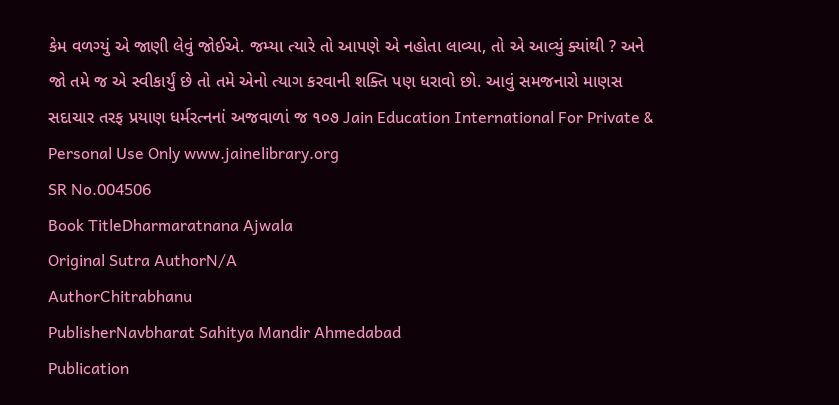કેમ વળગ્યું એ જાણી લેવું જોઈએ. જમ્યા ત્યારે તો આપણે એ નહોતા લાવ્યા, તો એ આવ્યું ક્યાંથી ? અને જો તમે જ એ સ્વીકાર્યું છે તો તમે એનો ત્યાગ કરવાની શક્તિ પણ ધરાવો છો. આવું સમજનારો માણસ સદાચાર તરફ પ્રયાણ ધર્મરત્નનાં અજવાળાં જ ૧૦૭ Jain Education International For Private & Personal Use Only www.jainelibrary.org
SR No.004506
Book TitleDharmaratnana Ajwala
Original Sutra AuthorN/A
AuthorChitrabhanu
PublisherNavbharat Sahitya Mandir Ahmedabad
Publication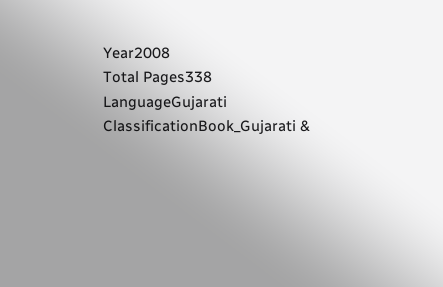Year2008
Total Pages338
LanguageGujarati
ClassificationBook_Gujarati &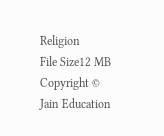Religion
File Size12 MB
Copyright © Jain Education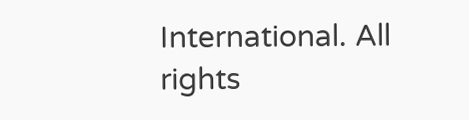International. All rights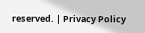reserved. | Privacy Policy